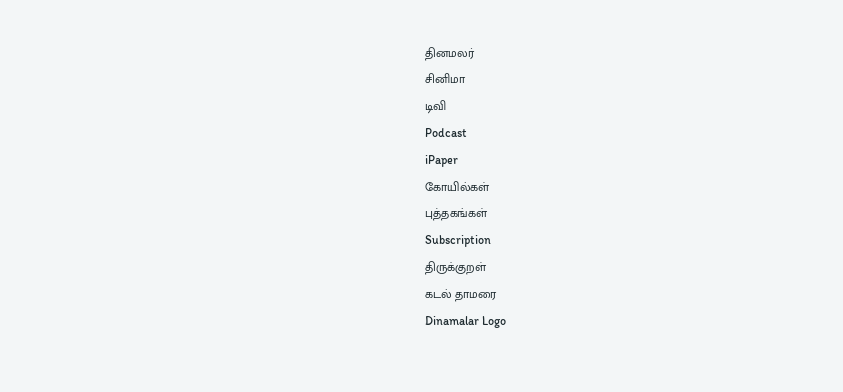தினமலர்
சினிமா
டிவி
Podcast
iPaper
கோயில்கள்
புத்தகங்கள்
Subscription
திருக்குறள்
கடல் தாமரை
Dinamalar Logo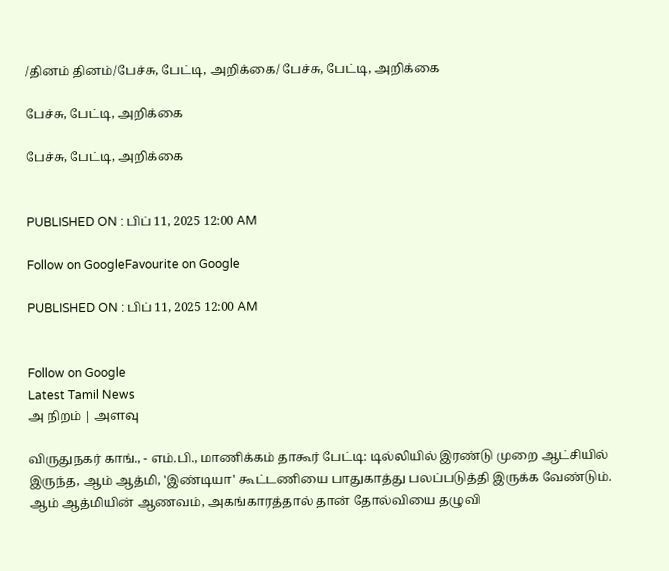/தினம் தினம்/பேச்சு, பேட்டி, அறிக்கை/ பேச்சு, பேட்டி, அறிக்கை

பேச்சு, பேட்டி, அறிக்கை

பேச்சு, பேட்டி, அறிக்கை


PUBLISHED ON : பிப் 11, 2025 12:00 AM

Follow on GoogleFavourite on Google

PUBLISHED ON : பிப் 11, 2025 12:00 AM


Follow on Google
Latest Tamil News
அ நிறம் | அளவு

விருதுநகர் காங்., - எம்.பி., மாணிக்கம் தாகூர் பேட்டி: டில்லியில் இரண்டு முறை ஆட்சியில் இருந்த, ஆம் ஆத்மி, 'இண்டியா' கூட்டணியை பாதுகாத்து பலப்படுத்தி இருக்க வேண்டும். ஆம் ஆத்மியின் ஆணவம், அகங்காரத்தால் தான் தோல்வியை தழுவி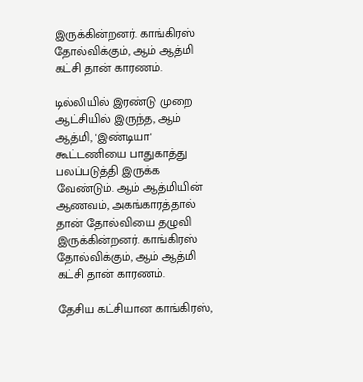இருக்கின்றனர். காங்கிரஸ் தோல்விக்கும், ஆம் ஆத்மி கட்சி தான் காரணம்.

டில்லியில் இரண்டு முறை ஆட்சியில் இருந்த, ஆம் ஆத்மி, 'இண்டியா' கூட்டணியை பாதுகாத்து பலப்படுத்தி இருக்க வேண்டும். ஆம் ஆத்மியின் ஆணவம், அகங்காரத்தால் தான் தோல்வியை தழுவி இருக்கின்றனர். காங்கிரஸ் தோல்விக்கும், ஆம் ஆத்மி கட்சி தான் காரணம்.

தேசிய கட்சியான காங்கிரஸ்,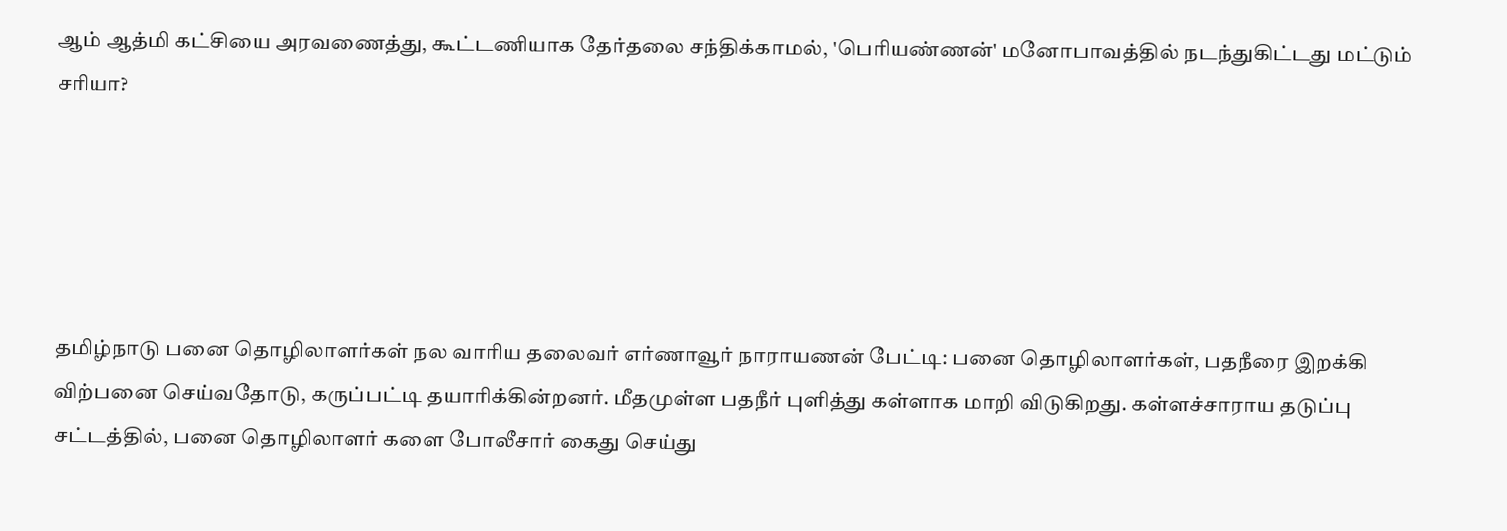ஆம் ஆத்மி கட்சியை அரவணைத்து, கூட்டணியாக தேர்தலை சந்திக்காமல், 'பெரியண்ணன்' மனோபாவத்தில் நடந்துகிட்டது மட்டும் சரியா?





தமிழ்நாடு பனை தொழிலாளர்கள் நல வாரிய தலைவர் எர்ணாவூர் நாராயணன் பேட்டி: பனை தொழிலாளர்கள், பதநீரை இறக்கி விற்பனை செய்வதோடு, கருப்பட்டி தயாரிக்கின்றனர். மீதமுள்ள பதநீர் புளித்து கள்ளாக மாறி விடுகிறது. கள்ளச்சாராய தடுப்பு சட்டத்தில், பனை தொழிலாளர் களை போலீசார் கைது செய்து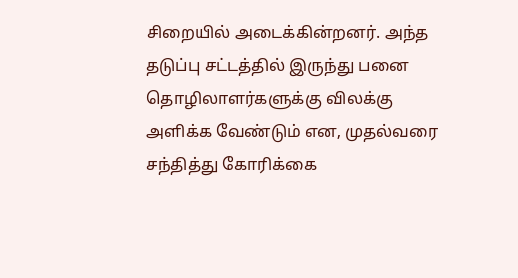சிறையில் அடைக்கின்றனர். அந்த தடுப்பு சட்டத்தில் இருந்து பனை தொழிலாளர்களுக்கு விலக்கு அளிக்க வேண்டும் என, முதல்வரை சந்தித்து கோரிக்கை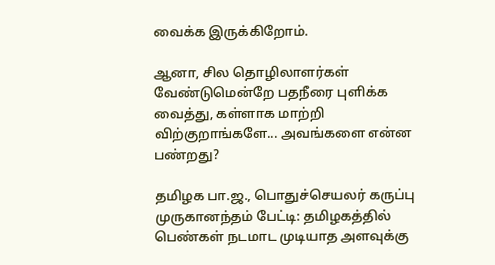வைக்க இருக்கிறோம்.

ஆனா, சில தொழிலாளர்கள் வேண்டுமென்றே பதநீரை புளிக்க வைத்து, கள்ளாக மாற்றி விற்குறாங்களே... அவங்களை என்ன பண்றது?

தமிழக பா.ஜ., பொதுச்செயலர் கருப்பு முருகானந்தம் பேட்டி: தமிழகத்தில் பெண்கள் நடமாட முடியாத அளவுக்கு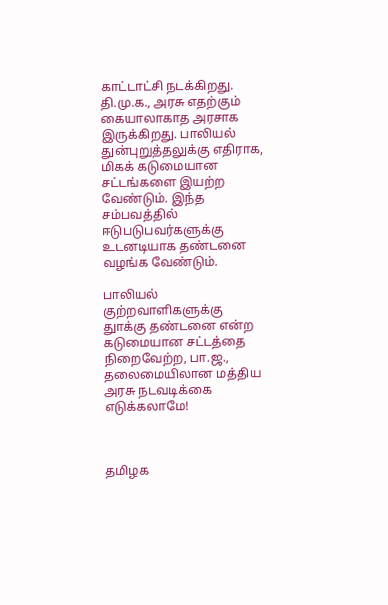காட்டாட்சி நடக்கிறது. தி.மு.க., அரசு எதற்கும் கையாலாகாத அரசாக இருக்கிறது. பாலியல் துன்புறுத்தலுக்கு எதிராக, மிகக் கடுமையான சட்டங்களை இயற்ற வேண்டும். இந்த சம்பவத்தில் ஈடுபடுபவர்களுக்கு உடனடியாக தண்டனை வழங்க வேண்டும்.

பாலியல் குற்றவாளிகளுக்கு துாக்கு தண்டனை என்ற கடுமையான சட்டத்தை நிறைவேற்ற, பா.ஜ., தலைமையிலான மத்திய அரசு நடவடிக்கை எடுக்கலாமே!



தமிழக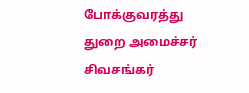போக்குவரத்து துறை அமைச்சர் சிவசங்கர்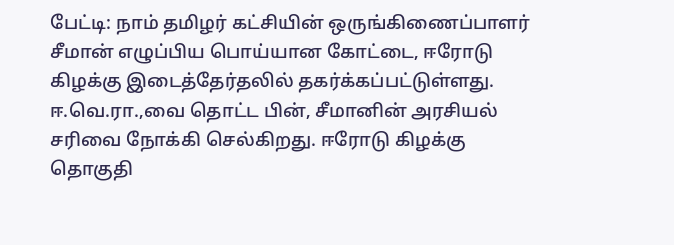பேட்டி: நாம் தமிழர் கட்சியின் ஒருங்கிணைப்பாளர் சீமான் எழுப்பிய பொய்யான கோட்டை, ஈரோடு கிழக்கு இடைத்தேர்தலில் தகர்க்கப்பட்டுள்ளது. ஈ.வெ.ரா.,வை தொட்ட பின், சீமானின் அரசியல் சரிவை நோக்கி செல்கிறது. ஈரோடு கிழக்கு தொகுதி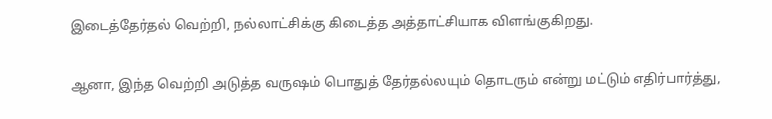இடைத்தேர்தல் வெற்றி, நல்லாட்சிக்கு கிடைத்த அத்தாட்சியாக விளங்குகிறது.

ஆனா, இந்த வெற்றி அடுத்த வருஷம் பொதுத் தேர்தல்லயும் தொடரும் என்று மட்டும் எதிர்பார்த்து,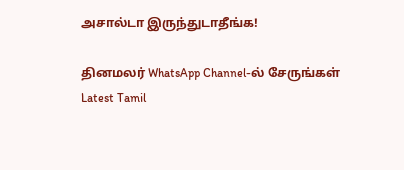அசால்டா இருந்துடாதீங்க!

தினமலர் WhatsApp Channel-ல் சேருங்கள்
Latest Tamil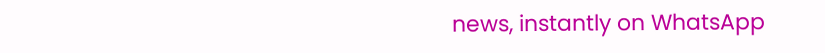news, instantly on WhatsApp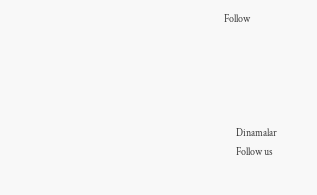Follow





      Dinamalar
      Follow us